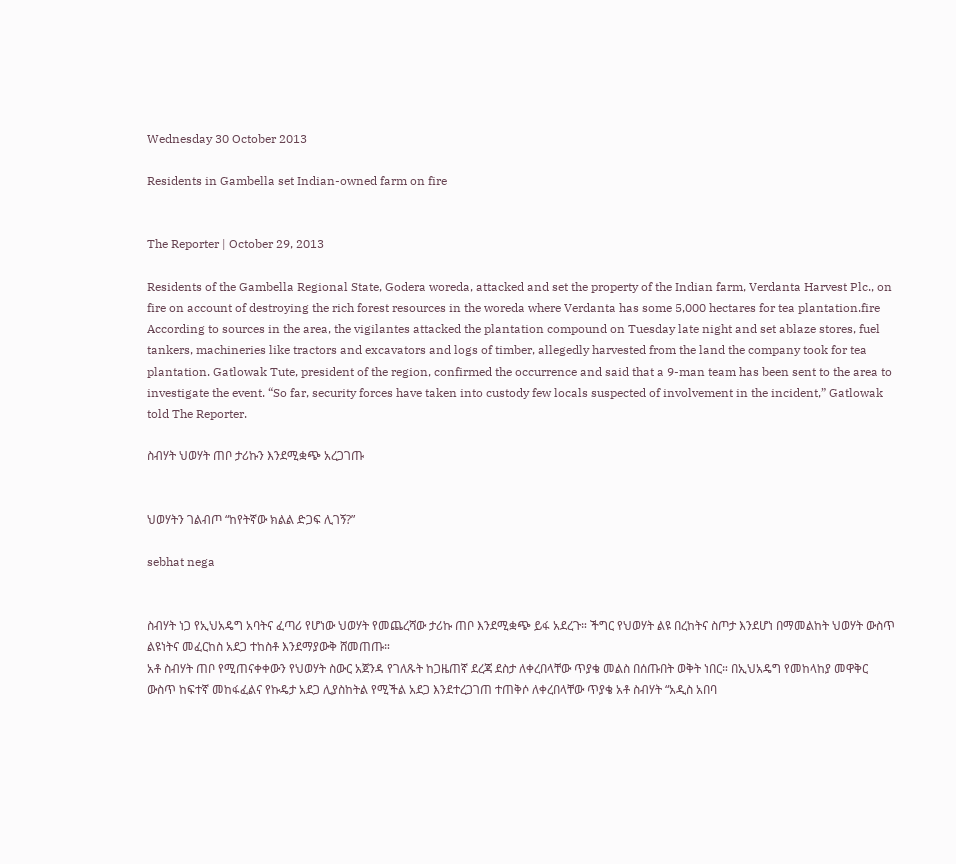Wednesday 30 October 2013

Residents in Gambella set Indian-owned farm on fire


The Reporter | October 29, 2013

Residents of the Gambella Regional State, Godera woreda, attacked and set the property of the Indian farm, Verdanta Harvest Plc., on fire on account of destroying the rich forest resources in the woreda where Verdanta has some 5,000 hectares for tea plantation.fire
According to sources in the area, the vigilantes attacked the plantation compound on Tuesday late night and set ablaze stores, fuel tankers, machineries like tractors and excavators and logs of timber, allegedly harvested from the land the company took for tea plantation. Gatlowak Tute, president of the region, confirmed the occurrence and said that a 9-man team has been sent to the area to investigate the event. “So far, security forces have taken into custody few locals suspected of involvement in the incident,” Gatlowak told The Reporter.

ስብሃት ህወሃት ጠቦ ታሪኩን እንደሚቋጭ አረጋገጡ


ህወሃትን ገልብጦ “ከየትኛው ክልል ድጋፍ ሊገኝ?”

sebhat nega


ስብሃት ነጋ የኢህአዴግ አባትና ፈጣሪ የሆነው ህወሃት የመጨረሻው ታሪኩ ጠቦ እንደሚቋጭ ይፋ አደረጉ። ችግር የህወሃት ልዩ በረከትና ስጦታ እንደሆነ በማመልከት ህወሃት ውስጥ ልዩነትና መፈርከስ አደጋ ተከስቶ እንደማያውቅ ሸመጠጡ።
አቶ ስብሃት ጠቦ የሚጠናቀቀውን የህወሃት ስውር አጀንዳ የገለጹት ከጋዜጠኛ ደረጃ ደስታ ለቀረበላቸው ጥያቄ መልስ በሰጡበት ወቅት ነበር። በኢህአዴግ የመከላከያ መዋቅር ውስጥ ከፍተኛ መከፋፈልና የኩዴታ አደጋ ሊያስከትል የሚችል አደጋ እንደተረጋገጠ ተጠቅሶ ለቀረበላቸው ጥያቄ አቶ ስብሃት “አዲስ አበባ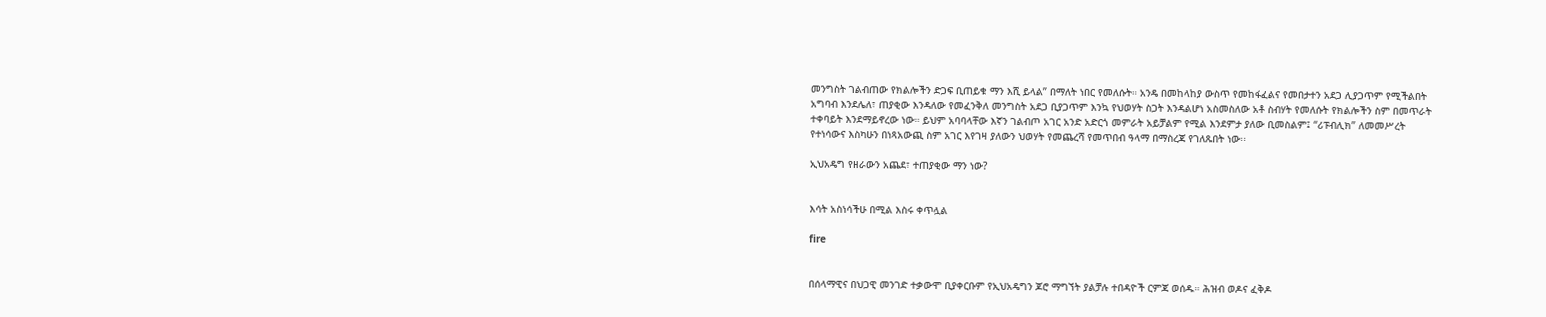መንግስት ገልብጠው የክልሎችን ድጋፍ ቢጠይቁ ማን እሺ ይላል” በማለት ነበር የመለሱት። አንዴ በመከላከያ ውስጥ የመከፋፈልና የመበታተን አደጋ ሊያጋጥም የሚችልበት አግባብ እንደሌለ፣ ጠያቂው እንዳለው የመፈንቅለ መንግስት አደጋ ቢያጋጥም እንኳ የህወሃት ስጋት እንዳልሆነ አስመስለው አቶ ስብሃት የመለሱት የክልሎችን ስም በመጥራት ተቀባይት እንደማይኖረው ነው። ይህም አባባላቸው እኛን ገልብጦ አገር አንድ አድርጎ መምራት አይቻልም የሚል እንደምታ ያለው ቢመስልም፤ “ሪፑብሊክ” ለመመሥረት የተነሳውና እስካሁን በነጻአውጪ ስም አገር እየገዛ ያለውን ህወሃት የመጨረሻ የመጥበብ ዓላማ በማስረጃ የገለጹበት ነው፡፡

ኢህአዴግ የዘራውን አጨደ፣ ተጠያቂው ማን ነው?


እሳት አስነሳችሁ በሚል እስሩ ቀጥሏል

fire


በሰላማዊና በህጋዊ መንገድ ተቃውሞ ቢያቀርቡም የኢህአዴግን ጆሮ ማግኘት ያልቻሉ ተበዳዮች ርምጃ ወሰዱ። ሕዝብ ወዶና ፈቅዶ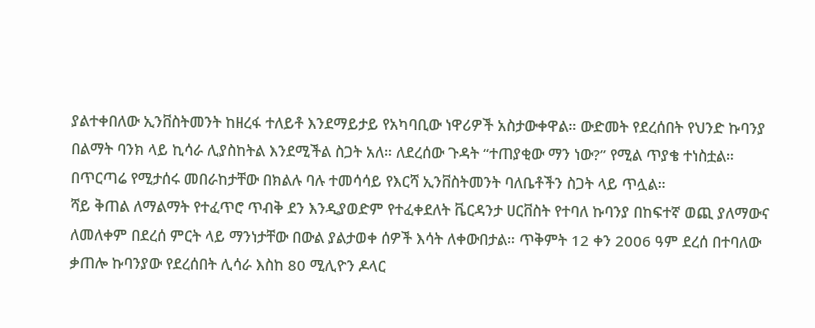ያልተቀበለው ኢንቨስትመንት ከዘረፋ ተለይቶ እንደማይታይ የአካባቢው ነዋሪዎች አስታውቀዋል። ውድመት የደረሰበት የህንድ ኩባንያ በልማት ባንክ ላይ ኪሳራ ሊያስከትል እንደሚችል ስጋት አለ። ለደረሰው ጉዳት “ተጠያቂው ማን ነው?” የሚል ጥያቄ ተነስቷል። በጥርጣሬ የሚታሰሩ መበራከታቸው በክልሉ ባሉ ተመሳሳይ የእርሻ ኢንቨስትመንት ባለቤቶችን ስጋት ላይ ጥሏል።
ሻይ ቅጠል ለማልማት የተፈጥሮ ጥብቅ ደን እንዲያወድም የተፈቀደለት ቬርዳንታ ሀርቨስት የተባለ ኩባንያ በከፍተኛ ወጪ ያለማውና ለመለቀም በደረሰ ምርት ላይ ማንነታቸው በውል ያልታወቀ ሰዎች እሳት ለቀውበታል። ጥቅምት 12 ቀን 2006 ዓም ደረሰ በተባለው ቃጠሎ ኩባንያው የደረሰበት ሊሳራ እስከ 80 ሚሊዮን ዶላር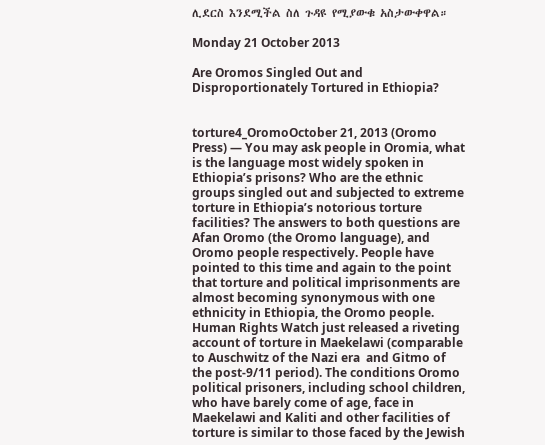ሊደርስ እንደሚችል ስለ ጉዳዩ የሚያውቁ አስታውቀዋል።

Monday 21 October 2013

Are Oromos Singled Out and Disproportionately Tortured in Ethiopia?


torture4_OromoOctober 21, 2013 (Oromo Press) — You may ask people in Oromia, what is the language most widely spoken in Ethiopia’s prisons? Who are the ethnic groups singled out and subjected to extreme torture in Ethiopia’s notorious torture facilities? The answers to both questions are Afan Oromo (the Oromo language), and Oromo people respectively. People have pointed to this time and again to the point that torture and political imprisonments are almost becoming synonymous with one ethnicity in Ethiopia, the Oromo people.
Human Rights Watch just released a riveting account of torture in Maekelawi (comparable to Auschwitz of the Nazi era  and Gitmo of the post-9/11 period). The conditions Oromo political prisoners, including school children, who have barely come of age, face in Maekelawi and Kaliti and other facilities of torture is similar to those faced by the Jewish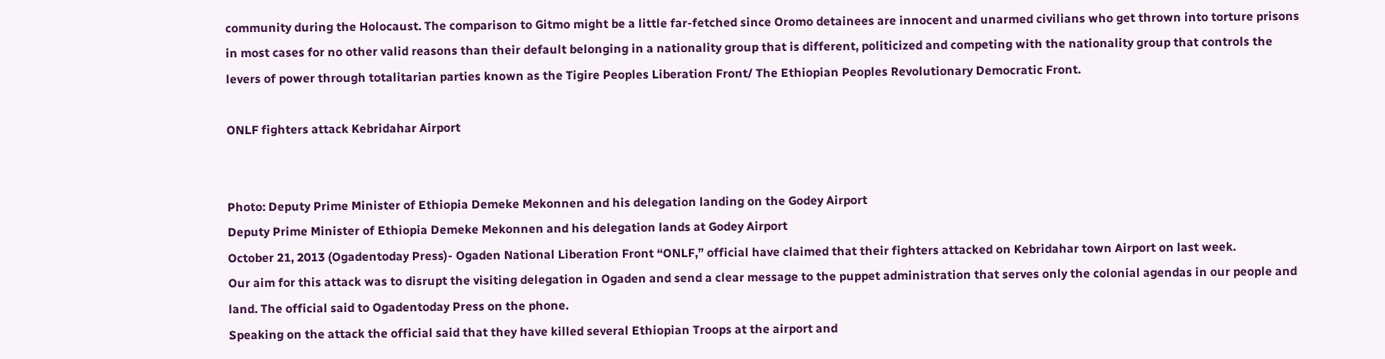community during the Holocaust. The comparison to Gitmo might be a little far-fetched since Oromo detainees are innocent and unarmed civilians who get thrown into torture prisons in most cases for no other valid reasons than their default belonging in a nationality group that is different, politicized and competing with the nationality group that controls the levers of power through totalitarian parties known as the Tigire Peoples Liberation Front/ The Ethiopian Peoples Revolutionary Democratic Front.

ONLF fighters attack Kebridahar Airport


Photo: Deputy Prime Minister of Ethiopia Demeke Mekonnen and his delegation landing on the Godey Airport
Deputy Prime Minister of Ethiopia Demeke Mekonnen and his delegation lands at Godey Airport
October 21, 2013 (Ogadentoday Press)- Ogaden National Liberation Front “ONLF,” official have claimed that their fighters attacked on Kebridahar town Airport on last week.
Our aim for this attack was to disrupt the visiting delegation in Ogaden and send a clear message to the puppet administration that serves only the colonial agendas in our people and land. The official said to Ogadentoday Press on the phone.
Speaking on the attack the official said that they have killed several Ethiopian Troops at the airport and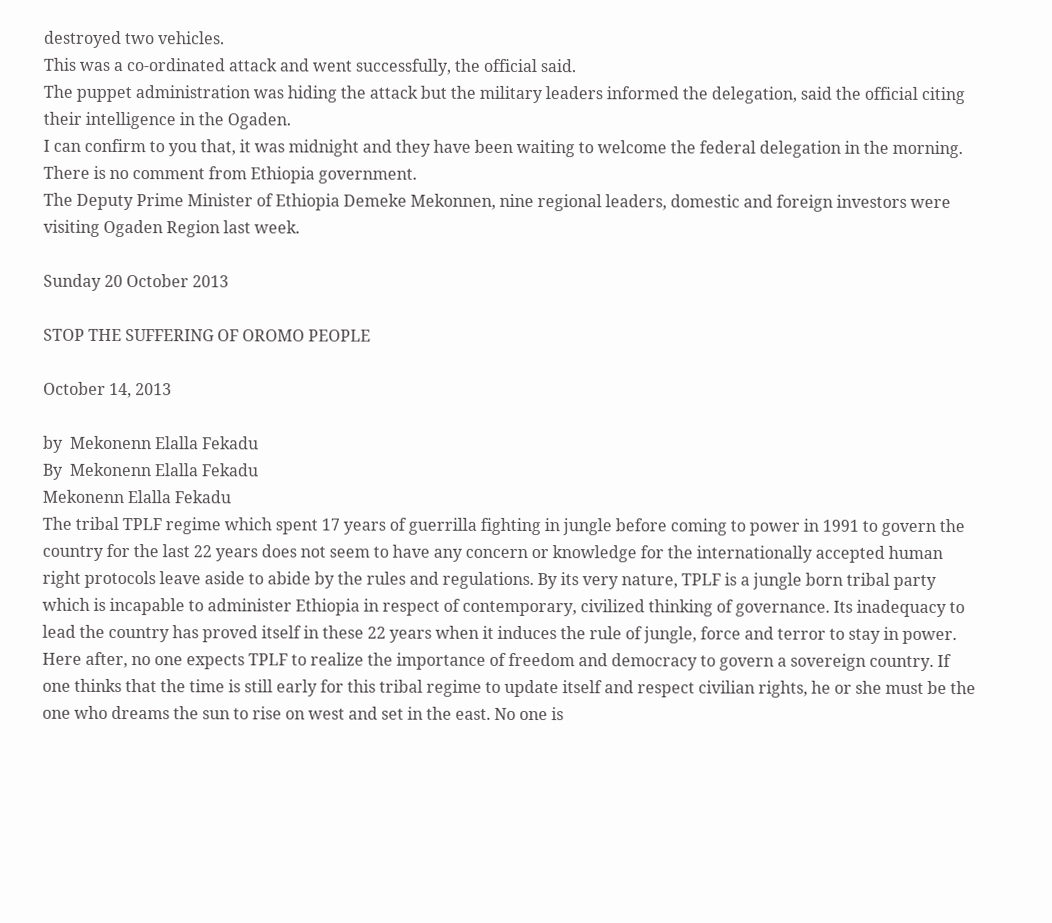destroyed two vehicles.
This was a co-ordinated attack and went successfully, the official said.
The puppet administration was hiding the attack but the military leaders informed the delegation, said the official citing their intelligence in the Ogaden.
I can confirm to you that, it was midnight and they have been waiting to welcome the federal delegation in the morning.
There is no comment from Ethiopia government.
The Deputy Prime Minister of Ethiopia Demeke Mekonnen, nine regional leaders, domestic and foreign investors were visiting Ogaden Region last week.

Sunday 20 October 2013

STOP THE SUFFERING OF OROMO PEOPLE

October 14, 2013

by  Mekonenn Elalla Fekadu
By  Mekonenn Elalla Fekadu
Mekonenn Elalla Fekadu
The tribal TPLF regime which spent 17 years of guerrilla fighting in jungle before coming to power in 1991 to govern the country for the last 22 years does not seem to have any concern or knowledge for the internationally accepted human right protocols leave aside to abide by the rules and regulations. By its very nature, TPLF is a jungle born tribal party which is incapable to administer Ethiopia in respect of contemporary, civilized thinking of governance. Its inadequacy to lead the country has proved itself in these 22 years when it induces the rule of jungle, force and terror to stay in power. Here after, no one expects TPLF to realize the importance of freedom and democracy to govern a sovereign country. If one thinks that the time is still early for this tribal regime to update itself and respect civilian rights, he or she must be the one who dreams the sun to rise on west and set in the east. No one is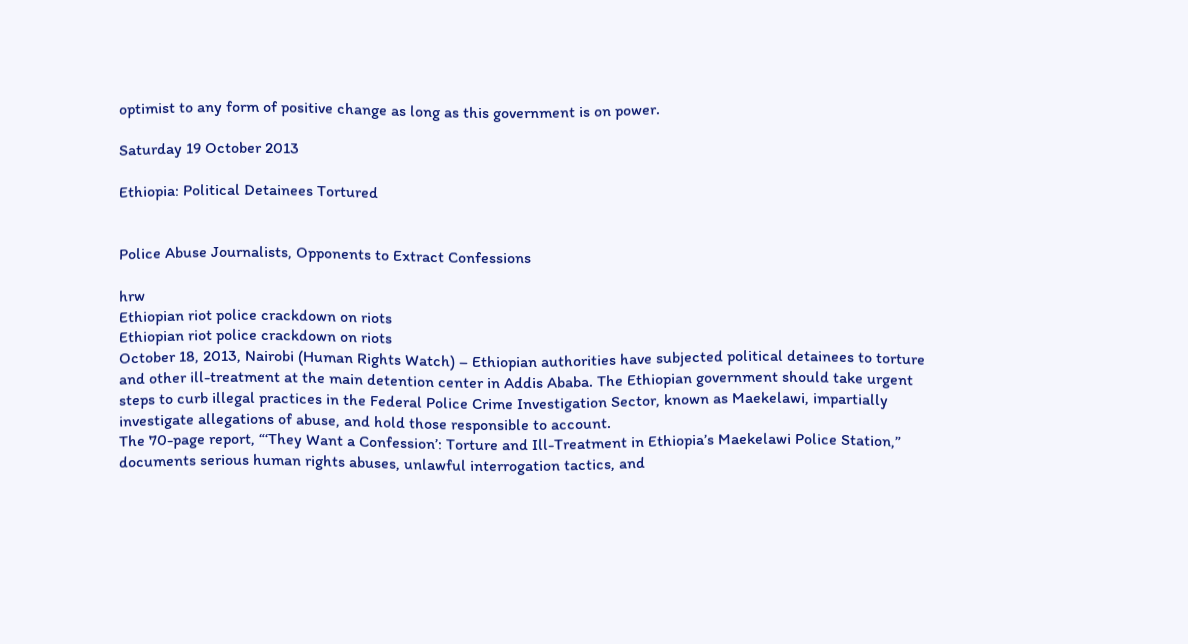optimist to any form of positive change as long as this government is on power.

Saturday 19 October 2013

Ethiopia: Political Detainees Tortured


Police Abuse Journalists, Opponents to Extract Confessions

hrw
Ethiopian riot police crackdown on riots
Ethiopian riot police crackdown on riots
October 18, 2013, Nairobi (Human Rights Watch) – Ethiopian authorities have subjected political detainees to torture and other ill-treatment at the main detention center in Addis Ababa. The Ethiopian government should take urgent steps to curb illegal practices in the Federal Police Crime Investigation Sector, known as Maekelawi, impartially investigate allegations of abuse, and hold those responsible to account.
The 70-page report, “‘They Want a Confession’: Torture and Ill-Treatment in Ethiopia’s Maekelawi Police Station,” documents serious human rights abuses, unlawful interrogation tactics, and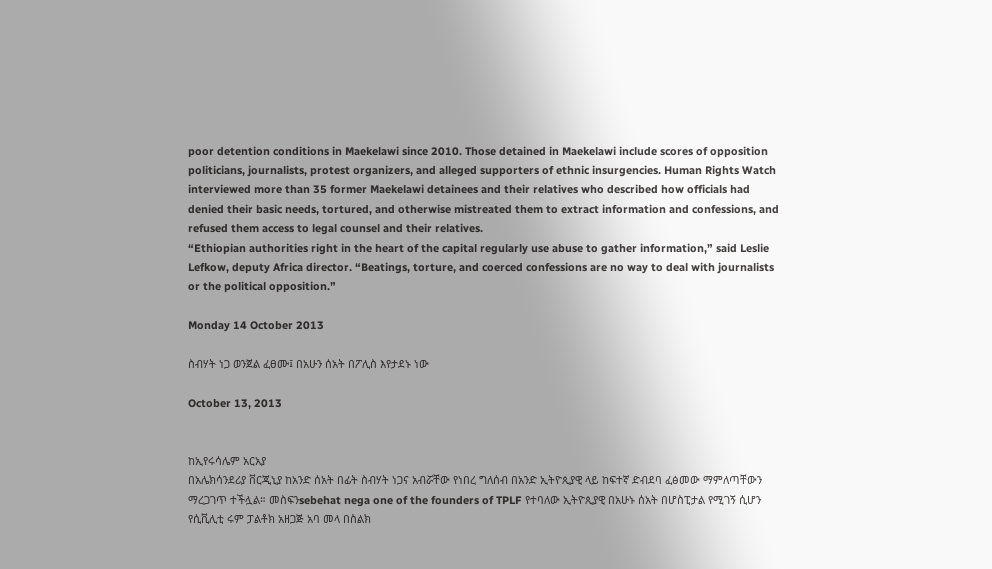poor detention conditions in Maekelawi since 2010. Those detained in Maekelawi include scores of opposition politicians, journalists, protest organizers, and alleged supporters of ethnic insurgencies. Human Rights Watch interviewed more than 35 former Maekelawi detainees and their relatives who described how officials had denied their basic needs, tortured, and otherwise mistreated them to extract information and confessions, and refused them access to legal counsel and their relatives.
“Ethiopian authorities right in the heart of the capital regularly use abuse to gather information,” said Leslie Lefkow, deputy Africa director. “Beatings, torture, and coerced confessions are no way to deal with journalists or the political opposition.”

Monday 14 October 2013

ስብሃት ነጋ ወንጀል ፈፀሙ፤ በአሁን ሰአት በፖሊስ እየታደኑ ነው

October 13, 2013


ከኢየሩሳሌም አርአያ
በአሌክሳንደሪያ ቨርጂኒያ ከአንድ ሰአት በፊት ስብሃት ነጋና አብሯቸው የነበረ ግለሰብ በአንድ ኢትዮጲያዊ ላይ ከፍተኛ ድብደባ ፈፅመው ማምለጣቸውን ማረጋገጥ ተችሏል። መስፍንsebehat nega one of the founders of TPLF የተባለው ኢትዮጲያዊ በአሁኑ ሰአት በሆስፒታል የሚገኝ ሲሆን የሲቪሊቲ ሩም ፓልቶክ አዘጋጅ አባ መላ በስልክ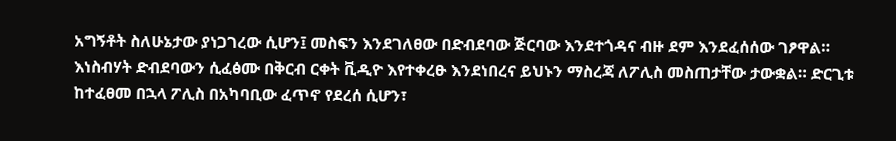አግኝቶት ስለሁኔታው ያነጋገረው ሲሆን፤ መስፍን እንደገለፀው በድብደባው ጅርባው እንደተጎዳና ብዙ ደም እንደፈሰሰው ገፆዋል። እነስብሃት ድብደባውን ሲፈፅሙ በቅርብ ርቀት ቪዲዮ እየተቀረፁ እንደነበረና ይህኑን ማስረጃ ለፖሊስ መስጠታቸው ታውቋል። ድርጊቱ ከተፈፀመ በኋላ ፖሊስ በአካባቢው ፈጥኖ የደረሰ ሲሆን፣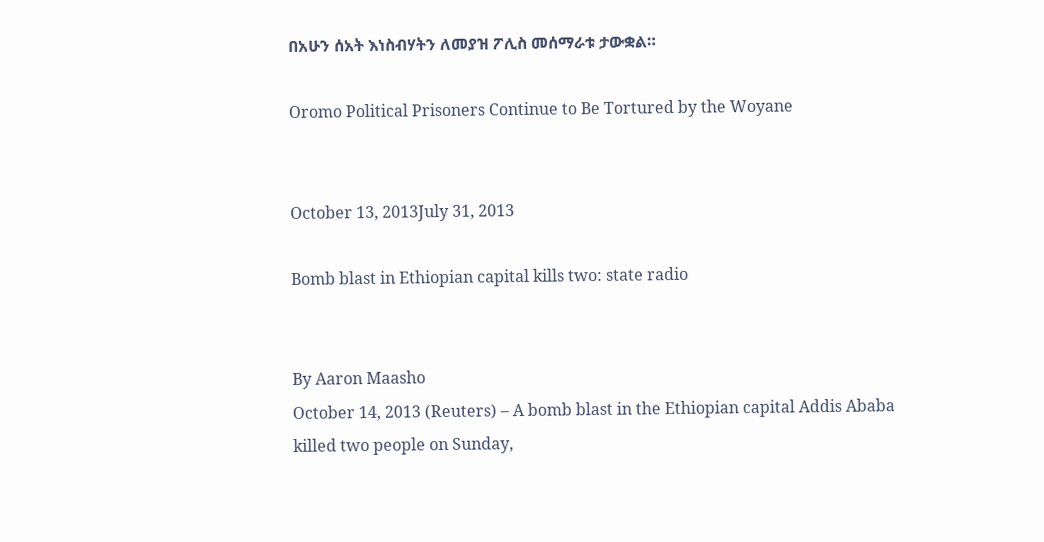በአሁን ሰአት እነስብሃትን ለመያዝ ፖሊስ መሰማራቱ ታውቋል።

Oromo Political Prisoners Continue to Be Tortured by the Woyane


October 13, 2013July 31, 2013

Bomb blast in Ethiopian capital kills two: state radio


By Aaron Maasho
October 14, 2013 (Reuters) – A bomb blast in the Ethiopian capital Addis Ababa killed two people on Sunday,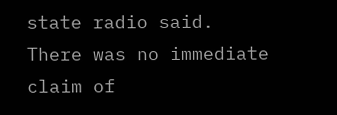state radio said.
There was no immediate claim of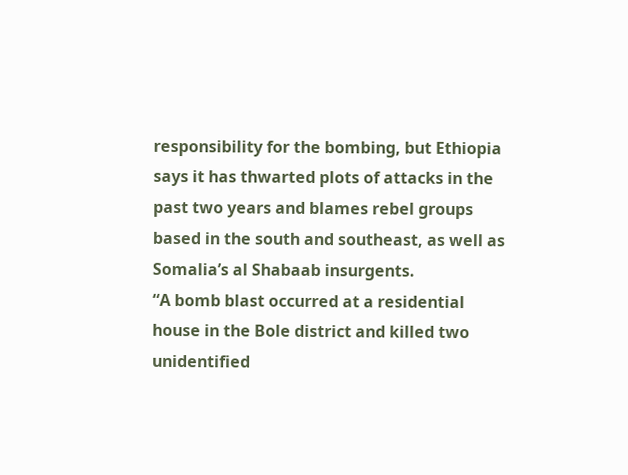responsibility for the bombing, but Ethiopia says it has thwarted plots of attacks in the past two years and blames rebel groups based in the south and southeast, as well as Somalia’s al Shabaab insurgents.
“A bomb blast occurred at a residential house in the Bole district and killed two unidentified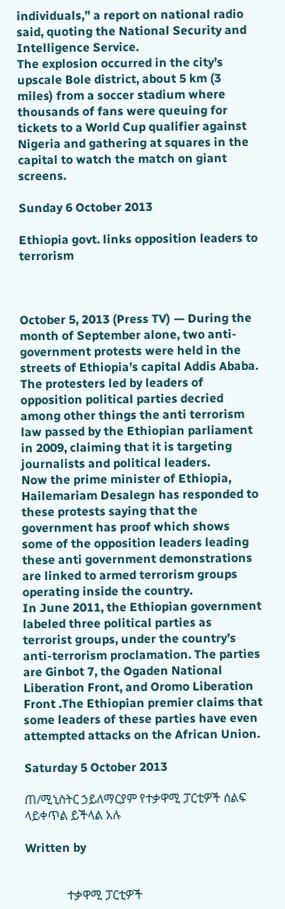individuals,” a report on national radio said, quoting the National Security and Intelligence Service.
The explosion occurred in the city’s upscale Bole district, about 5 km (3 miles) from a soccer stadium where thousands of fans were queuing for tickets to a World Cup qualifier against Nigeria and gathering at squares in the capital to watch the match on giant screens.

Sunday 6 October 2013

Ethiopia govt. links opposition leaders to terrorism



October 5, 2013 (Press TV) — During the month of September alone, two anti-government protests were held in the streets of Ethiopia’s capital Addis Ababa. The protesters led by leaders of opposition political parties decried among other things the anti terrorism law passed by the Ethiopian parliament in 2009, claiming that it is targeting journalists and political leaders.
Now the prime minister of Ethiopia, Hailemariam Desalegn has responded to these protests saying that the government has proof which shows some of the opposition leaders leading these anti government demonstrations are linked to armed terrorism groups operating inside the country.
In June 2011, the Ethiopian government labeled three political parties as terrorist groups, under the country’s anti-terrorism proclamation. The parties are Ginbot 7, the Ogaden National Liberation Front, and Oromo Liberation Front .The Ethiopian premier claims that some leaders of these parties have even attempted attacks on the African Union.

Saturday 5 October 2013

ጠ/ሚኒስትር ኃይለማርያም የተቃዋሚ ፓርቲዎች ሰልፍ ላይቀጥል ይችላል አሉ

Written by


              ተቃዋሚ ፓርቲዎች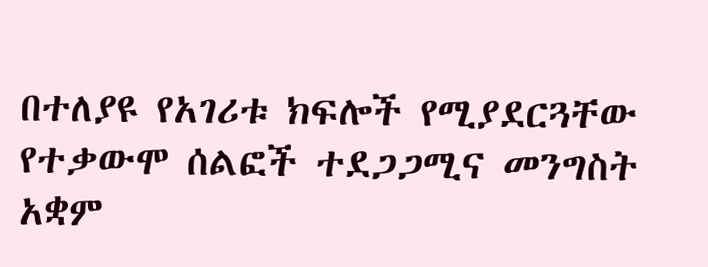በተለያዩ የአገሪቱ ክፍሎች የሚያደርጓቸው የተቃውሞ ሰልፎች ተደጋጋሚና መንግስት አቋም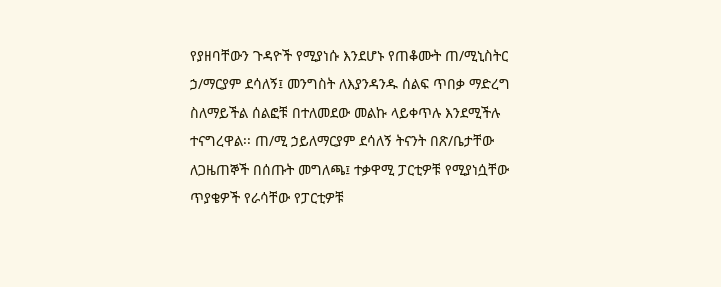የያዘባቸውን ጉዳዮች የሚያነሱ እንደሆኑ የጠቆሙት ጠ/ሚኒስትር ኃ/ማርያም ደሳለኝ፤ መንግስት ለእያንዳንዱ ሰልፍ ጥበቃ ማድረግ ስለማይችል ሰልፎቹ በተለመደው መልኩ ላይቀጥሉ እንደሚችሉ ተናግረዋል፡፡ ጠ/ሚ ኃይለማርያም ደሳለኝ ትናንት በጽ/ቤታቸው ለጋዜጠኞች በሰጡት መግለጫ፤ ተቃዋሚ ፓርቲዎቹ የሚያነሷቸው ጥያቄዎች የራሳቸው የፓርቲዎቹ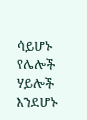ሳይሆኑ የሌሎች ሃይሎች እንደሆኑ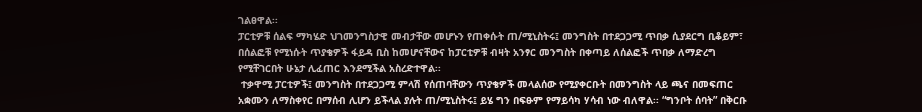ገልፀዋል፡፡
ፓርቲዎቹ ሰልፍ ማካሄድ ህገመንግስታዊ መብታቸው መሆኑን የጠቀሱት ጠ/ሚኒስትሩ፤ መንግስት በተደጋጋሚ ጥበቃ ሲያደርግ ቢቆይም፣ በሰልፎቹ የሚነሱት ጥያቄዎች ፋይዳ ቢስ ከመሆናቸውና ከፓርቲዎቹ ብዛት አንፃር መንግስት በቀጣይ ለሰልፎች ጥበቃ ለማድረግ የሚቸገርበት ሁኔታ ሊፈጠር እንደሚችል አስረድተዋል፡፡
 ተቃዋሚ ፓርቲዎች፤ መንግስት በተደጋጋሚ ምላሽ የሰጠባቸውን ጥያቄዎች መላልሰው የሚያቀርቡት በመንግስት ላይ ጫና በመፍጠር አቋሙን ለማስቀየር በማሰብ ሊሆን ይችላል ያሉት ጠ/ሚኒስትሩ፤ ይሄ ግን በፍፁም የማይሳካ ሃሳብ ነው ብለዋል፡፡ “ግንቦት ሰባት” በቅርቡ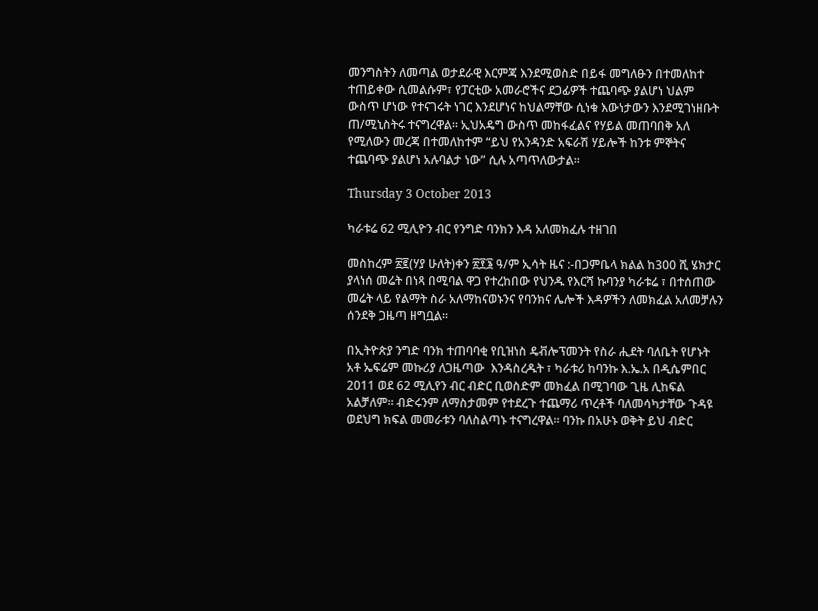መንግስትን ለመጣል ወታደራዊ እርምጃ እንደሚወስድ በይፋ መግለፁን በተመለከተ ተጠይቀው ሲመልሱም፣ የፓርቲው አመራሮችና ደጋፊዎች ተጨባጭ ያልሆነ ህልም ውስጥ ሆነው የተናገሩት ነገር እንደሆነና ከህልማቸው ሲነቁ እውነታውን እንደሚገነዘቡት ጠ/ሚኒስትሩ ተናግረዋል፡፡ ኢህአዴግ ውስጥ መከፋፈልና የሃይል መጠባበቅ አለ የሚለውን መረጃ በተመለከተም “ይህ የአንዳንድ አፍራሽ ሃይሎች ከንቱ ምኞትና ተጨባጭ ያልሆነ አሉባልታ ነው” ሲሉ አጣጥለውታል፡፡

Thursday 3 October 2013

ካራቱሬ 62 ሚሊዮን ብር የንግድ ባንክን እዳ አለመክፈሉ ተዘገበ

መስከረም ፳፪(ሃያ ሁለት)ቀን ፳፻፮ ዓ/ም ኢሳት ዜና :-በጋምቤላ ክልል ከ300 ሺ ሄክታር ያላነሰ መሬት በነጻ በሚባል ዋጋ የተረከበው የህንዱ የእርሻ ኩባንያ ካራቱሬ ፣ በተሰጠው መሬት ላይ የልማት ስራ አለማከናወኑንና የባንክና ሌሎች እዳዎችን ለመክፈል አለመቻሉን  ሰንደቅ ጋዜጣ ዘግቧል።

በኢትዮጵያ ንግድ ባንክ ተጠባባቂ የቢዝነስ ዴቭሎፕመንት የስራ ሒደት ባለቤት የሆኑት አቶ ኤፍሬም መኩሪያ ለጋዜጣው  እንዳስረዱት ፣ ካራቱሪ ከባንኩ እ.ኤ.አ በዲሴምበር 2011 ወደ 62 ሚሊየን ብር ብድር ቢወስድም መክፈል በሚገባው ጊዜ ሊከፍል አልቻለም። ብድሩንም ለማስታመም የተደረጉ ተጨማሪ ጥረቶች ባለመሳካታቸው ጉዳዩ ወደህግ ክፍል መመራቱን ባለስልጣኑ ተናግረዋል። ባንኩ በአሁኑ ወቅት ይህ ብድር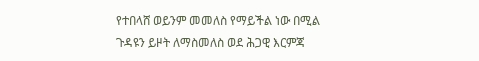የተበላሸ ወይንም መመለስ የማይችል ነው በሚል ጉዳዩን ይዞት ለማስመለስ ወደ ሕጋዊ እርምጃ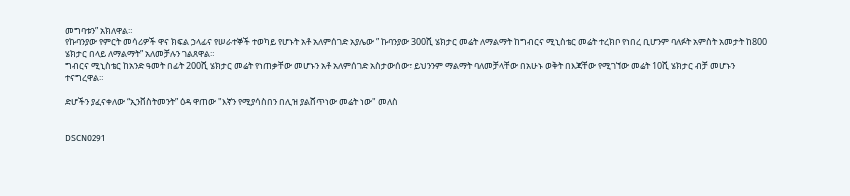መግባቱን” አክለዋል።
የኩባንያው የምርት መሳሪዎች ዋና ክፍል ኃላፊና የሠራተኞች ተወካይ የሆኑት አቶ አለምሰገድ አያሌው ” ኩባንያው 300ሺ ሄክታር መሬት ለማልማት ከግብርና ሚኒስቴር መሬት ተረክቦ የነበረ ቢሆንም ባለፉት አምስት አመታት ከ800 ሄክታር በላይ ለማልማት” አለመቻሉን ገልጸዋል።
ግብርና ሚኒስቴር ከአንድ ዓመት በፊት 200ሺ ሄክታር መሬት የነጠቃቸው መሆኑን አቶ አለምሰገድ አስታውሰው፣ ይህንንም ማልማት ባለመቻላቸው በአሁኑ ወቅት በእጃቸው የሚገኘው መሬት 10ሺ ሄክታር ብቻ መሆኑን ተናግረዋል።

ድሆችን ያፈናቀለው “ኢንቨስትመንት” ዕዳ ዋጠው "እኛን የሚያሳስበን በሊዝ ያልሸጥነው መሬት ነው" መለስ


DSCN0291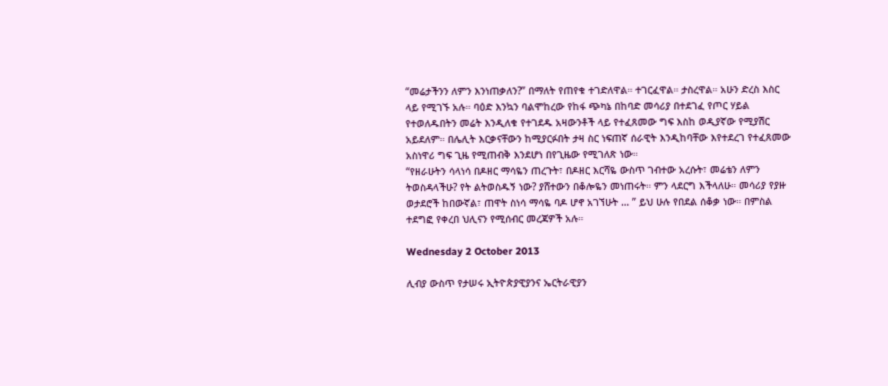“መሬታችንን ለምን እንነጠቃለን?” በማለት የጠየቁ ተገድለዋል። ተገርፈዋል። ታስረዋል። አሁን ድረስ እስር ላይ የሚገኙ አሉ። ባዕድ እንኳን ባልሞከረው የከፋ ጭካኔ በከባድ መሳሪያ በተደገፈ የጦር ሃይል የተወለዱበትን መሬት እንዲለቁ የተገደዱ አዛውንቶች ላይ የተፈጸመው ግፍ እስከ ወዲያኛው የሚያሽር አይደለም። በሌሊት እርቃናቸውን ከሚያርፉበት ታዛ ስር ነፍጠኛ ሰራዊት እንዲከባቸው እየተደረገ የተፈጸመው አስነዋሪ ግፍ ጊዜ የሚጠብቅ እንደሆነ በየጊዜው የሚገለጽ ነው።
“የዘራሁትን ሳላነሳ በዶዘር ማሳዬን ጠረጉት፣ በዶዘር እርሻዬ ውስጥ ገብተው አረሱት፣ መሬቴን ለምን ትወስዳላችሁ? የት ልትወስዱኝ ነው? ያሸተውን በቆሎዬን መነጠሩት። ምን ላደርግ እችላለሁ። መሳሪያ የያዙ ወታደሮች ከበውኛል፣ ጠዋት ስነሳ ማሳዬ ባዶ ሆኖ አገኘሁት … ” ይህ ሁሉ የበደል ሰቆቃ ነው። በምስል ተደግፎ የቀረበ ህሊናን የሚሰብር መረጃዎች አሉ።

Wednesday 2 October 2013

ሊብያ ውስጥ የታሠሩ ኢትዮጵያዊያንና ኤርትራዊያን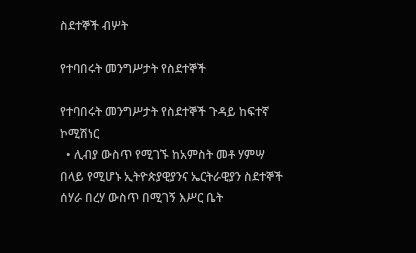ስደተኞች ብሦት

የተባበሩት መንግሥታት የስደተኞች

የተባበሩት መንግሥታት የስደተኞች ጉዳይ ከፍተኛ ኮሚሽነር
  • ሊብያ ውስጥ የሚገኙ ከአምስት መቶ ሃምሣ በላይ የሚሆኑ ኢትዮጵያዊያንና ኤርትራዊያን ስደተኞች ሰሃራ በረሃ ውስጥ በሚገኝ እሥር ቤት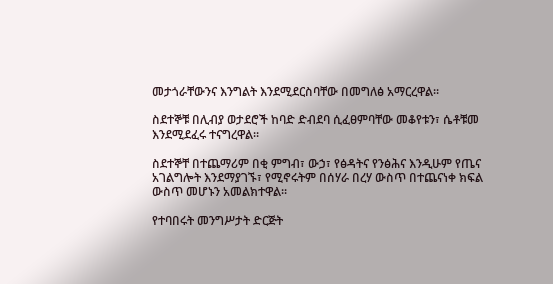መታጎራቸውንና እንግልት እንደሚደርስባቸው በመግለፅ አማርረዋል፡፡

ስደተኞቹ በሊብያ ወታደሮች ከባድ ድብደባ ሲፈፀምባቸው መቆየቱን፣ ሴቶቹመ እንደሚደፈሩ ተናግረዋል፡፡

ስደተኞቸ በተጨማሪም በቂ ምግብ፣ ውኃ፣ የፅዳትና የንፅሕና እንዲሁም የጤና አገልግሎት እንደማያገኙ፣ የሚኖሩትም በሰሃራ በረሃ ውስጥ በተጨናነቀ ክፍል ውስጥ መሆኑን አመልክተዋል፡፡

የተባበሩት መንግሥታት ድርጅት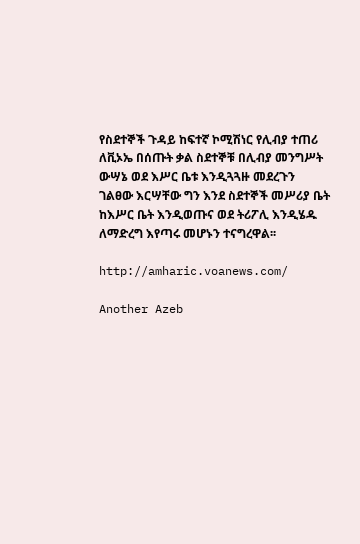የስደተኞች ጉዳይ ከፍተኛ ኮሚሽነር የሊብያ ተጠሪ ለቪኦኤ በሰጡት ቃል ስደተኞቹ በሊብያ መንግሥት ውሣኔ ወደ እሥር ቤቱ እንዲጓጓዙ መደረጉን ገልፀው እርሣቸው ግን እንደ ስደተኞች መሥሪያ ቤት ከእሥር ቤት እንዲወጡና ወደ ትሪፖሊ እንዲሄዱ ለማድረግ እየጣሩ መሆኑን ተናግረዋል፡፡

http://amharic.voanews.com/

Another Azeb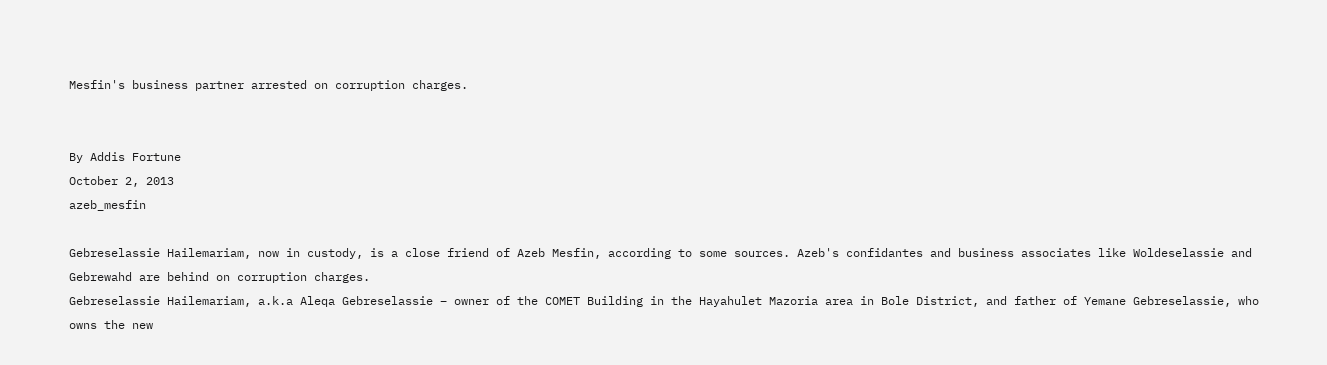Mesfin's business partner arrested on corruption charges.


By Addis Fortune
October 2, 2013
azeb_mesfin

Gebreselassie Hailemariam, now in custody, is a close friend of Azeb Mesfin, according to some sources. Azeb's confidantes and business associates like Woldeselassie and Gebrewahd are behind on corruption charges.
Gebreselassie Hailemariam, a.k.a Aleqa Gebreselassie – owner of the COMET Building in the Hayahulet Mazoria area in Bole District, and father of Yemane Gebreselassie, who owns the new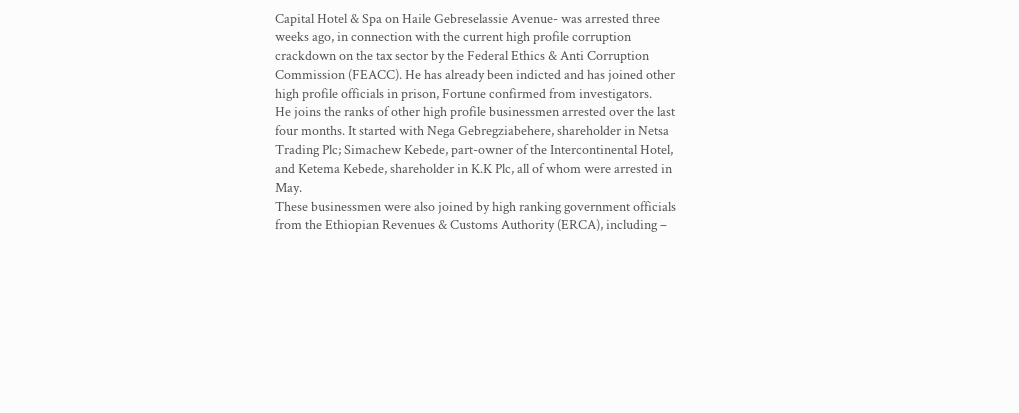Capital Hotel & Spa on Haile Gebreselassie Avenue- was arrested three weeks ago, in connection with the current high profile corruption crackdown on the tax sector by the Federal Ethics & Anti Corruption Commission (FEACC). He has already been indicted and has joined other high profile officials in prison, Fortune confirmed from investigators.
He joins the ranks of other high profile businessmen arrested over the last four months. It started with Nega Gebregziabehere, shareholder in Netsa Trading Plc; Simachew Kebede, part-owner of the Intercontinental Hotel, and Ketema Kebede, shareholder in K.K Plc, all of whom were arrested in May.
These businessmen were also joined by high ranking government officials from the Ethiopian Revenues & Customs Authority (ERCA), including –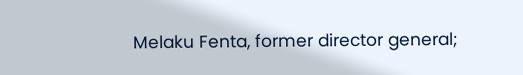Melaku Fenta, former director general;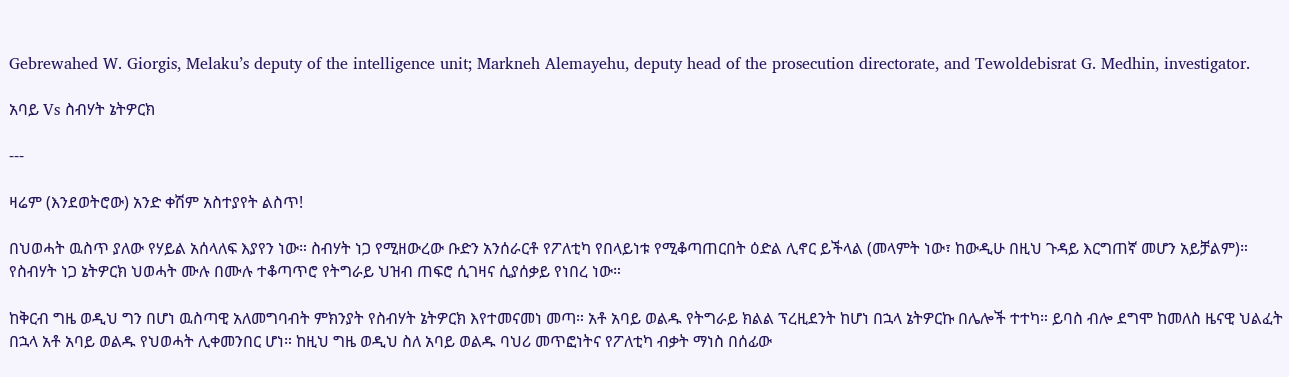Gebrewahed W. Giorgis, Melaku’s deputy of the intelligence unit; Markneh Alemayehu, deputy head of the prosecution directorate, and Tewoldebisrat G. Medhin, investigator.

አባይ Vs ስብሃት ኔትዎርክ

---

ዛሬም (እንደወትሮው) አንድ ቀሽም አስተያየት ልስጥ!

በህወሓት ዉስጥ ያለው የሃይል አሰላለፍ እያየን ነው። ስብሃት ነጋ የሚዘውረው ቡድን አንሰራርቶ የፖለቲካ የበላይነቱ የሚቆጣጠርበት ዕድል ሊኖር ይችላል (መላምት ነው፣ ከውዲሁ በዚህ ጉዳይ እርግጠኛ መሆን አይቻልም)። የስብሃት ነጋ ኔትዎርክ ህወሓት ሙሉ በሙሉ ተቆጣጥሮ የትግራይ ህዝብ ጠፍሮ ሲገዛና ሲያሰቃይ የነበረ ነው።

ከቅርብ ግዜ ወዲህ ግን በሆነ ዉስጣዊ አለመግባብት ምክንያት የስብሃት ኔትዎርክ እየተመናመነ መጣ። አቶ አባይ ወልዱ የትግራይ ክልል ፕረዚደንት ከሆነ በኋላ ኔትዎርኩ በሌሎች ተተካ። ይባስ ብሎ ደግሞ ከመለስ ዜናዊ ህልፈት በኋላ አቶ አባይ ወልዱ የህወሓት ሊቀመንበር ሆነ። ከዚህ ግዜ ወዲህ ስለ አባይ ወልዱ ባህሪ መጥፎነትና የፖለቲካ ብቃት ማነስ በሰፊው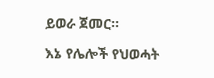ይወራ ጀመር።

እኔ የሌሎች የህወሓት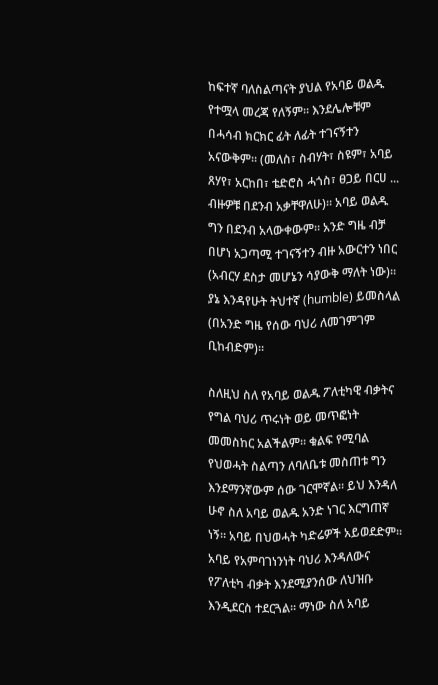ከፍተኛ ባለስልጣናት ያህል የአባይ ወልዱ የተሟላ መረጃ የለኝም። እንደሌሎቹም በሓሳብ ክርክር ፊት ለፊት ተገናኝተን አናውቅም። (መለስ፣ ስብሃት፣ ስዩም፣ አባይ ጸሃየ፣ አርከበ፣ ቴድሮስ ሓጎስ፣ ፀጋይ በርሀ ... ብዙዎቹ በደንብ አቃቸዋለሁ)። አባይ ወልዱ ግን በደንብ አላውቀውም። አንድ ግዜ ብቻ በሆነ አጋጣሚ ተገናኝተን ብዙ አውርተን ነበር (አብርሃ ደስታ መሆኔን ሳያውቅ ማለት ነው)። ያኔ እንዳየሁት ትህተኛ (humble) ይመስላል (በአንድ ግዜ የሰው ባህሪ ለመገምገም ቢከብድም)።

ስለዚህ ስለ የአባይ ወልዱ ፖለቲካዊ ብቃትና የግል ባህሪ ጥሩነት ወይ መጥፎነት መመስከር አልችልም። ቁልፍ የሚባል የህወሓት ስልጣን ለባለቤቱ መስጠቱ ግን እንደማንኛውም ሰው ገርሞኛል። ይህ እንዳለ ሁኖ ስለ አባይ ወልዱ አንድ ነገር እርግጠኛ ነኝ። አባይ በህወሓት ካድሬዎች አይወደድም። አባይ የአምባገነንነት ባህሪ እንዳለውና የፖለቲካ ብቃት እንደሚያንሰው ለህዝቡ እንዲደርስ ተደርጓል። ማነው ስለ አባይ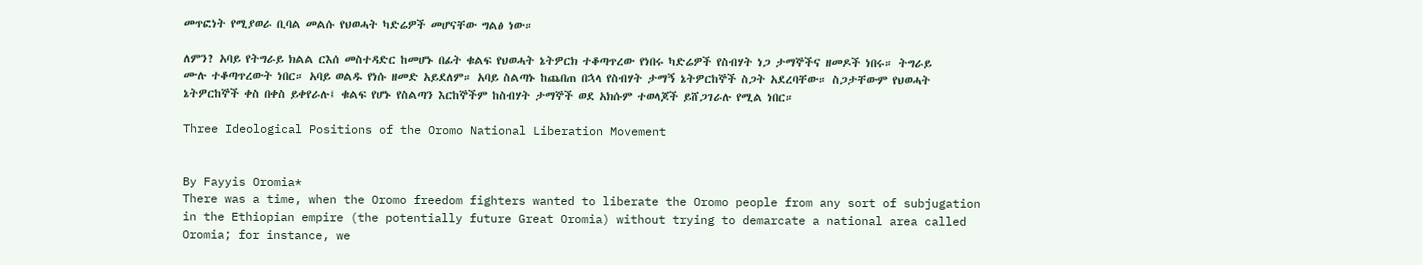መጥፎነት የሚያወራ ቢባል መልሱ የህወሓት ካድሬዎች መሆናቸው ግልፅ ነው።

ለምን? አባይ የትግራይ ክልል ርእሰ መስተዳድር ከመሆኑ በፊት ቁልፍ የህወሓት ኔትዎርክ ተቆጣጥረው የነበሩ ካድሬዎች የስብሃት ነጋ ታማኞችና ዘመዶች ነበሩ። ትግራይ ሙሉ ተቆጣጥረውት ነበር። አባይ ወልዱ የነሱ ዘመድ አይደለም። አባይ ስልጣኑ ከጨበጠ በኋላ የስብሃት ታማኝ ኔትዎርከኞች ስጋት አደረባቸው። ስጋታቸውም የህወሓት ኔትዎርከኞች ቀስ በቀስ ይቀየራሉ፤ ቁልፍ የሆኑ የስልጣን እርከኞችም ከስብሃት ታማኞች ወደ አክሱም ተወላጆች ይሸጋገራሉ የሚል ነበር።

Three Ideological Positions of the Oromo National Liberation Movement


By Fayyis Oromia*
There was a time, when the Oromo freedom fighters wanted to liberate the Oromo people from any sort of subjugation in the Ethiopian empire (the potentially future Great Oromia) without trying to demarcate a national area called Oromia; for instance, we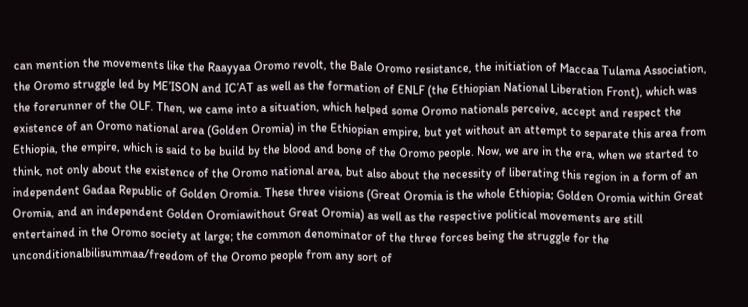can mention the movements like the Raayyaa Oromo revolt, the Bale Oromo resistance, the initiation of Maccaa Tulama Association, the Oromo struggle led by ME’ISON and IC’AT as well as the formation of ENLF (the Ethiopian National Liberation Front), which was the forerunner of the OLF. Then, we came into a situation, which helped some Oromo nationals perceive, accept and respect the existence of an Oromo national area (Golden Oromia) in the Ethiopian empire, but yet without an attempt to separate this area from Ethiopia, the empire, which is said to be build by the blood and bone of the Oromo people. Now, we are in the era, when we started to think, not only about the existence of the Oromo national area, but also about the necessity of liberating this region in a form of an independent Gadaa Republic of Golden Oromia. These three visions (Great Oromia is the whole Ethiopia; Golden Oromia within Great Oromia, and an independent Golden Oromiawithout Great Oromia) as well as the respective political movements are still entertained in the Oromo society at large; the common denominator of the three forces being the struggle for the unconditionalbilisummaa/freedom of the Oromo people from any sort of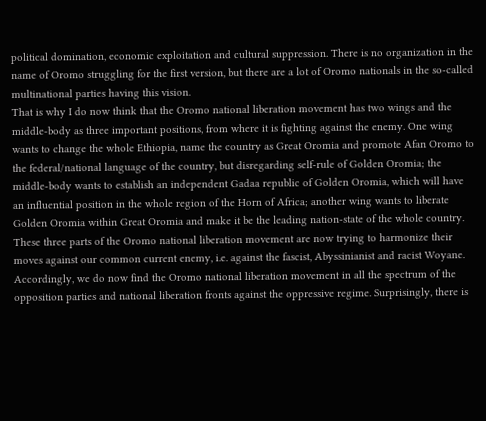political domination, economic exploitation and cultural suppression. There is no organization in the name of Oromo struggling for the first version, but there are a lot of Oromo nationals in the so-called multinational parties having this vision.
That is why I do now think that the Oromo national liberation movement has two wings and the middle-body as three important positions, from where it is fighting against the enemy. One wing wants to change the whole Ethiopia, name the country as Great Oromia and promote Afan Oromo to the federal/national language of the country, but disregarding self-rule of Golden Oromia; the middle-body wants to establish an independent Gadaa republic of Golden Oromia, which will have an influential position in the whole region of the Horn of Africa; another wing wants to liberate Golden Oromia within Great Oromia and make it be the leading nation-state of the whole country. These three parts of the Oromo national liberation movement are now trying to harmonize their moves against our common current enemy, i.e. against the fascist, Abyssinianist and racist Woyane. Accordingly, we do now find the Oromo national liberation movement in all the spectrum of the opposition parties and national liberation fronts against the oppressive regime. Surprisingly, there is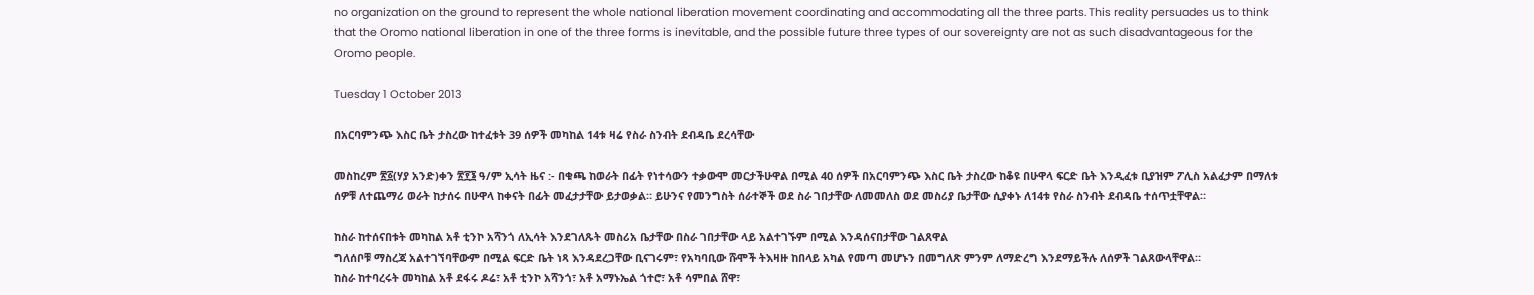no organization on the ground to represent the whole national liberation movement coordinating and accommodating all the three parts. This reality persuades us to think that the Oromo national liberation in one of the three forms is inevitable, and the possible future three types of our sovereignty are not as such disadvantageous for the Oromo people.

Tuesday 1 October 2013

በአርባምንጭ እስር ቤት ታስረው ከተፈቱት 39 ሰዎች መካከል 14ቱ ዛሬ የስራ ስንብት ደብዳቤ ደረሳቸው

መስከረም ፳፩(ሃያ አንድ)ቀን ፳፻፮ ዓ/ም ኢሳት ዜና :- በቁጫ ከወራት በፊት የነተሳውን ተቃውሞ መርታችሁዋል በሚል 40 ሰዎች በአርባምንጭ እስር ቤት ታስረው ከቆዩ በሁዋላ ፍርድ ቤት እንዲፈቱ ቢያዝም ፖሊስ አልፈታም በማለቱ ሰዎቹ ለተጨማሪ ወራት ከታሰሩ በሁዋላ ከቀናት በፊት መፈታታቸው ይታወቃል። ይሁንና የመንግስት ሰራተኞች ወደ ስራ ገበታቸው ለመመለስ ወደ መስሪያ ቤታቸው ሲያቀኑ ለ14ቱ የስራ ስንብት ደብዳቤ ተሰጥቷቸዋል።

ከስራ ከተሰናበቱት መካከል አቶ ቲንኮ አሻንጎ ለኢሳት እንደገለጹት መስሪአ ቤታቸው በስራ ገበታቸው ላይ አልተገኙም በሚል እንዳሰናበታቸው ገልጸዋል
ግለሰቦቹ ማስረጃ አልተገኘባቸውም በሚል ፍርድ ቤት ነጻ እንዳደረጋቸው ቢናገሩም፣ የአካባቢው ሹሞች ትእዛዙ ከበላይ አካል የመጣ መሆኑን በመግለጽ ምንም ለማድረግ እንደማይችሉ ለሰዎች ገልጸውላቸዋል።
ከስራ ከተባረሩት መካከል አቶ ደፋሩ ዶሬ፣ አቶ ቲንኮ አሻንጎ፣ አቶ አማኑኤል ጎተሮ፣ አቶ ሳምበል ሸዋ፣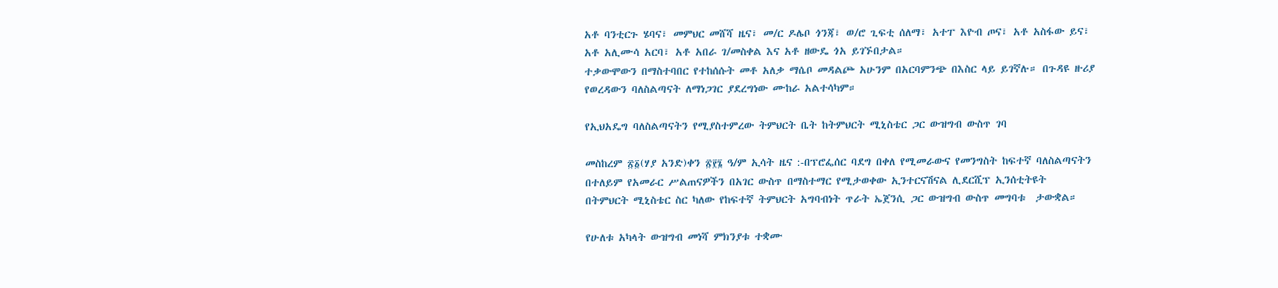አቶ ባንቲርጉ ሄባና፣ መምህር መሸሻ ዜና፣ መ/ር ዶሌቦ ጎንጃ፣ ወ/ሮ ጊፍቲ ሰለማ፣ አተፐ እዮብ ጦና፣ አቶ አስፋው ይና፣ አቶ አሊሙሳ አርባ፣ አቶ አበራ ገ/መስቀል እና አቶ ዘውዴ ጎአ ይገኙበታል።
ተቃውሞውን በማስተባበር የተከሰሱት መቶ አለቃ ማሴቦ መዳልጮ አሁንም በአርባምንጭ በእስር ላይ ይገኛሉ። በጉዳዩ ዙሪያ የወረዳውን ባለስልጣናት ለማነጋገር ያደረግነው ሙከራ አልተሳካም።

የኢህአዴግ ባለስልጣናትን የሚያስተምረው ትምህርት ቤት ከትምህርት ሚኒስቴር ጋር ውዝግብ ውስጥ ገባ

መስከረም ፳፩(ሃያ አንድ)ቀን ፳፻፮ ዓ/ም ኢሳት ዜና :-በፕሮፌሰር ባደግ በቀለ የሚመራውና የመንግስት ከፍተኛ ባለስልጣናትን በተለይም የአመራር ሥልጠናዎችን በአገር ውስጥ በማስተማር የሚታወቀው ኢንተርናሽናል ሊደርሺፕ ኢንሰቲትዩት  በትምህርት ሚኒስቴር ስር ካለው የከፍተኛ ትምህርት አግባብነት ጥራት ኤጀንሲ ጋር ውዝግብ ውስጥ መግባቱ  ታውቋል።

የሁለቱ አካላት ውዝግብ መነሻ ምክንያቱ ተቋሙ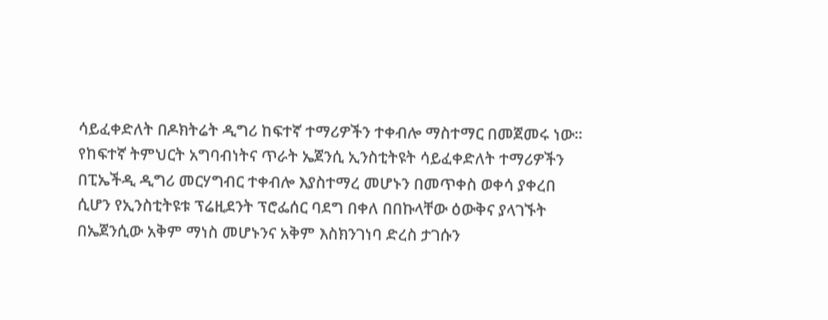ሳይፈቀድለት በዶክትሬት ዲግሪ ከፍተኛ ተማሪዎችን ተቀብሎ ማስተማር በመጀመሩ ነው፡፡
የከፍተኛ ትምህርት አግባብነትና ጥራት ኤጀንሲ ኢንስቲትዩት ሳይፈቀድለት ተማሪዎችን
በፒኤችዲ ዲግሪ መርሃግብር ተቀብሎ እያስተማረ መሆኑን በመጥቀስ ወቀሳ ያቀረበ ሲሆን የኢንስቲትዩቱ ፕሬዚደንት ፕሮፌሰር ባደግ በቀለ በበኩላቸው ዕውቅና ያላገኙት በኤጀንሲው አቅም ማነስ መሆኑንና አቅም እስክንገነባ ድረስ ታገሱን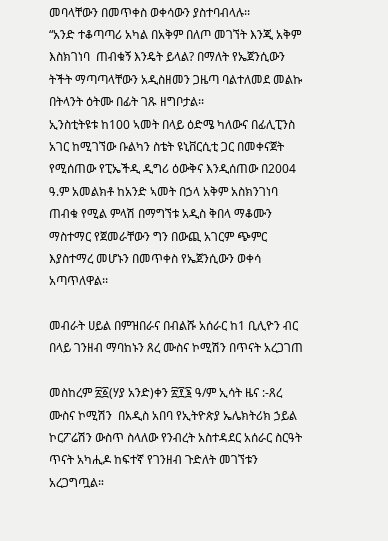መባላቸውን በመጥቀስ ወቀሳውን ያስተባብላሉ፡፡
“አንድ ተቆጣጣሪ አካል በአቅም በለጦ መገኘት እንጂ አቅም  እስክገነባ  ጠብቁኝ እንዴት ይላል? በማለት የኤጀንሲውን ትችት ማጣጣላቸውን አዲስዘመን ጋዜጣ ባልተለመደ መልኩ  በትላንት ዕትሙ በፊት ገጹ ዘግቦታል፡፡
ኢንስቲትዩቱ ከ100 ኣመት በላይ ዕድሜ ካለውና በፊሊፒንስ አገር ከሚገኘው ቡልካን ስቴት ዩኒቨርሲቲ ጋር በመቀናጀት የሚሰጠው የፒኤችዲ ዲግሪ ዕውቅና እንዲሰጠው በ2004 ዓ.ም አመልክቶ ከአንድ ኣመት በኃላ አቅም አስክንገነባ ጠብቁ የሚል ምላሽ በማግኘቱ አዲስ ቅበላ ማቆሙን ማስተማር የጀመራቸውን ግን በውጪ አገርም ጭምር እያስተማረ መሆኑን በመጥቀስ የኤጀንሲውን ወቀሳ አጣጥለዋል፡፡

መብራት ሀይል በምዝበራና በብልሹ አሰራር ከ1 ቢሊዮን ብር በላይ ገንዘብ ማባከኑን ጸረ ሙስና ኮሚሽን በጥናት አረጋገጠ

መስከረም ፳፩(ሃያ አንድ)ቀን ፳፻፮ ዓ/ም ኢሳት ዜና :-ጸረ ሙስና ኮሚሽን  በአዲስ አበባ የኢትዮጵያ ኤሌክትሪክ ኃይል ኮርፖሬሽን ውስጥ ስላለው የንብረት አስተዳደር አሰራር ስርዓት ጥናት አካሒዶ ከፍተኛ የገንዘብ ጉድለት መገኘቱን አረጋግጧል።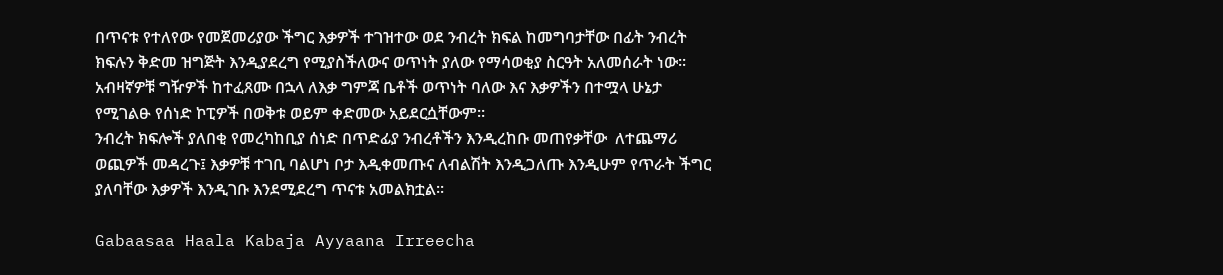በጥናቱ የተለየው የመጀመሪያው ችግር እቃዎች ተገዝተው ወደ ንብረት ክፍል ከመግባታቸው በፊት ንብረት ክፍሉን ቅድመ ዝግጅት እንዲያደረግ የሚያስችለውና ወጥነት ያለው የማሳወቂያ ስርዓት አለመሰራት ነው፡፡ አብዛኛዎቹ ግዥዎች ከተፈጸሙ በኋላ ለእቃ ግምጃ ቤቶች ወጥነት ባለው እና እቃዎችን በተሟላ ሁኔታ የሚገልፁ የሰነድ ኮፒዎች በወቅቱ ወይም ቀድመው አይደርሷቸውም።
ንብረት ክፍሎች ያለበቂ የመረካከቢያ ሰነድ በጥድፊያ ንብረቶችን እንዲረከቡ መጠየቃቸው  ለተጨማሪ ወጪዎች መዳረጉ፤ እቃዎቹ ተገቢ ባልሆነ ቦታ እዲቀመጡና ለብልሽት እንዲጋለጡ እንዲሁም የጥራት ችግር ያለባቸው እቃዎች እንዲገቡ እንደሚደረግ ጥናቱ አመልክቷል፡፡

Gabaasaa Haala Kabaja Ayyaana Irreecha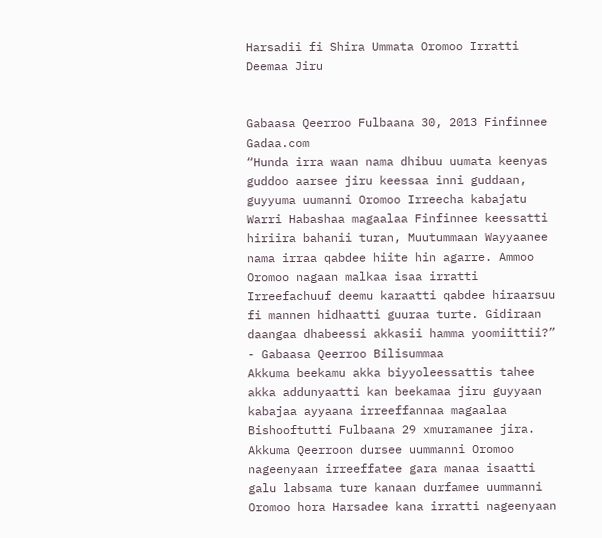Harsadii fi Shira Ummata Oromoo Irratti Deemaa Jiru


Gabaasa Qeerroo Fulbaana 30, 2013 Finfinnee
Gadaa.com
“Hunda irra waan nama dhibuu uumata keenyas guddoo aarsee jiru keessaa inni guddaan, guyyuma uumanni Oromoo Irreecha kabajatu Warri Habashaa magaalaa Finfinnee keessatti hiriira bahanii turan, Muutummaan Wayyaanee nama irraa qabdee hiite hin agarre. Ammoo Oromoo nagaan malkaa isaa irratti Irreefachuuf deemu karaatti qabdee hiraarsuu fi mannen hidhaatti guuraa turte. Gidiraan daangaa dhabeessi akkasii hamma yoomiittii?”
- Gabaasa Qeerroo Bilisummaa
Akkuma beekamu akka biyyoleessattis tahee akka addunyaatti kan beekamaa jiru guyyaan kabajaa ayyaana irreeffannaa magaalaa Bishooftutti Fulbaana 29 xmuramanee jira. Akkuma Qeerroon dursee uummanni Oromoo nageenyaan irreeffatee gara manaa isaatti galu labsama ture kanaan durfamee uummanni Oromoo hora Harsadee kana irratti nageenyaan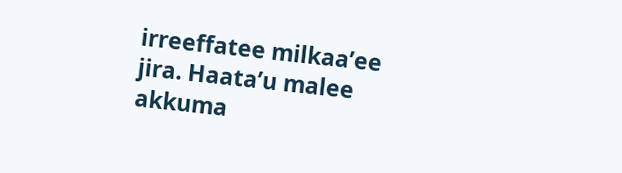irreeffatee milkaa’ee jira. Haata’u malee akkuma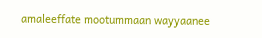amaleeffate mootummaan wayyaanee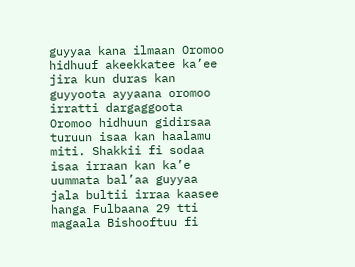guyyaa kana ilmaan Oromoo hidhuuf akeekkatee ka’ee jira kun duras kan guyyoota ayyaana oromoo irratti dargaggoota Oromoo hidhuun gidirsaa turuun isaa kan haalamu miti. Shakkii fi sodaa isaa irraan kan ka’e uummata bal’aa guyyaa jala bultii irraa kaasee hanga Fulbaana 29 tti magaala Bishooftuu fi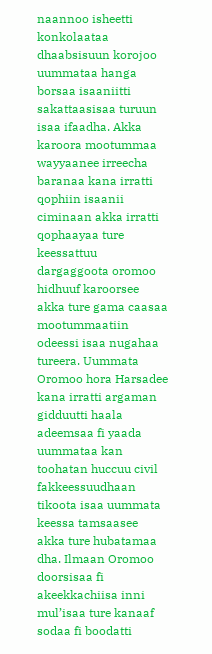naannoo isheetti konkolaataa dhaabsisuun korojoo uummataa hanga borsaa isaaniitti sakattaasisaa turuun isaa ifaadha. Akka karoora mootummaa wayyaanee irreecha baranaa kana irratti qophiin isaanii ciminaan akka irratti qophaayaa ture keessattuu dargaggoota oromoo hidhuuf karoorsee akka ture gama caasaa mootummaatiin odeessi isaa nugahaa tureera. Uummata Oromoo hora Harsadee kana irratti argaman gidduutti haala adeemsaa fi yaada uummataa kan toohatan huccuu civil fakkeessuudhaan tikoota isaa uummata keessa tamsaasee akka ture hubatamaa dha. Ilmaan Oromoo doorsisaa fi akeekkachiisa inni mul’isaa ture kanaaf sodaa fi boodatti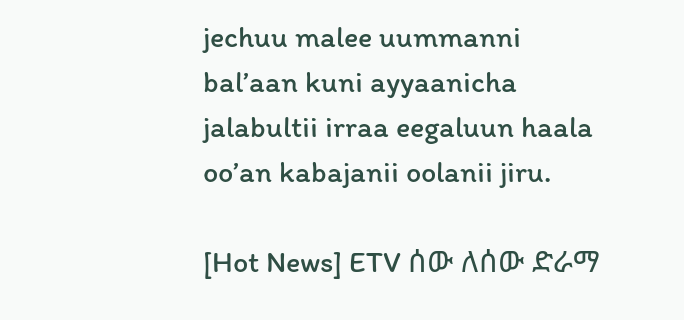jechuu malee uummanni bal’aan kuni ayyaanicha jalabultii irraa eegaluun haala oo’an kabajanii oolanii jiru.

[Hot News] ETV ሰው ለሰው ድራማ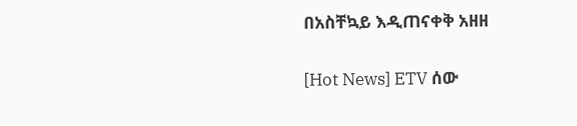በአስቸኳይ እዲጠናቀቅ አዘዘ


[Hot News] ETV ሰው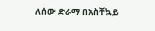ለሰው ድራማ በአስቸኳይ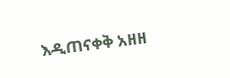እዲጠናቀቅ አዘዘ